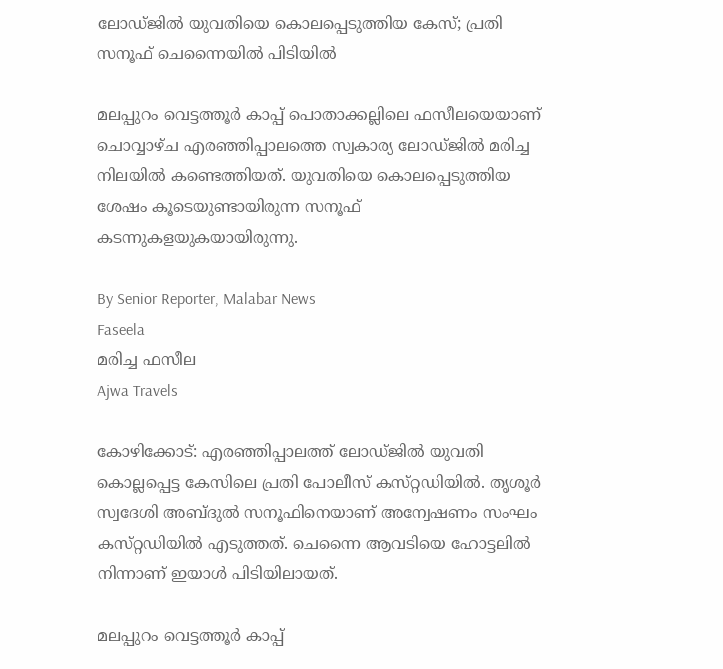ലോഡ്‌ജിൽ യുവതിയെ കൊലപ്പെടുത്തിയ കേസ്; പ്രതി സനൂഫ് ചെന്നൈയിൽ പിടിയിൽ

മലപ്പുറം വെട്ടത്തൂർ കാപ്പ് പൊതാക്കല്ലിലെ ഫസീലയെയാണ് ചൊവ്വാഴ്‌ച എരഞ്ഞിപ്പാലത്തെ സ്വകാര്യ ലോഡ്‌ജിൽ മരിച്ച നിലയിൽ കണ്ടെത്തിയത്. യുവതിയെ കൊലപ്പെടുത്തിയ ശേഷം കൂടെയുണ്ടായിരുന്ന സനൂഫ് കടന്നുകളയുകയായിരുന്നു.

By Senior Reporter, Malabar News
Faseela
മരിച്ച ഫസീല
Ajwa Travels

കോഴിക്കോട്: എരഞ്ഞിപ്പാലത്ത് ലോഡ്‌ജിൽ യുവതി കൊല്ലപ്പെട്ട കേസിലെ പ്രതി പോലീസ് കസ്‌റ്റഡിയിൽ. തൃശൂർ സ്വദേശി അബ്‌ദുൽ സനൂഫിനെയാണ് അന്വേഷണം സംഘം കസ്‌റ്റഡിയിൽ എടുത്തത്. ചെന്നൈ ആവടിയെ ഹോട്ടലിൽ നിന്നാണ് ഇയാൾ പിടിയിലായത്.

മലപ്പുറം വെട്ടത്തൂർ കാപ്പ്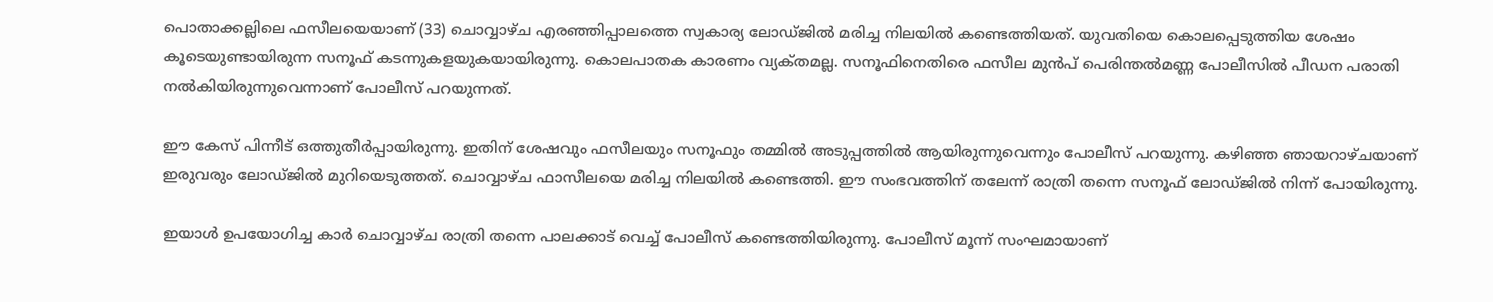പൊതാക്കല്ലിലെ ഫസീലയെയാണ് (33) ചൊവ്വാഴ്‌ച എരഞ്ഞിപ്പാലത്തെ സ്വകാര്യ ലോഡ്‌ജിൽ മരിച്ച നിലയിൽ കണ്ടെത്തിയത്. യുവതിയെ കൊലപ്പെടുത്തിയ ശേഷം കൂടെയുണ്ടായിരുന്ന സനൂഫ് കടന്നുകളയുകയായിരുന്നു. കൊലപാതക കാരണം വ്യക്‌തമല്ല. സനൂഫിനെതിരെ ഫസീല മുൻപ് പെരിന്തൽമണ്ണ പോലീസിൽ പീഡന പരാതി നൽകിയിരുന്നുവെന്നാണ് പോലീസ് പറയുന്നത്.

ഈ കേസ് പിന്നീട് ഒത്തുതീർപ്പായിരുന്നു. ഇതിന് ശേഷവും ഫസീലയും സനൂഫും തമ്മിൽ അടുപ്പത്തിൽ ആയിരുന്നുവെന്നും പോലീസ് പറയുന്നു. കഴിഞ്ഞ ഞായറാഴ്‌ചയാണ് ഇരുവരും ലോഡ്‌ജിൽ മുറിയെടുത്തത്. ചൊവ്വാഴ്‌ച ഫാസീലയെ മരിച്ച നിലയിൽ കണ്ടെത്തി. ഈ സംഭവത്തിന് തലേന്ന് രാത്രി തന്നെ സനൂഫ് ലോഡ്‌ജിൽ നിന്ന് പോയിരുന്നു.

ഇയാൾ ഉപയോഗിച്ച കാർ ചൊവ്വാഴ്‌ച രാത്രി തന്നെ പാലക്കാട് വെച്ച് പോലീസ് കണ്ടെത്തിയിരുന്നു. പോലീസ് മൂന്ന് സംഘമായാണ്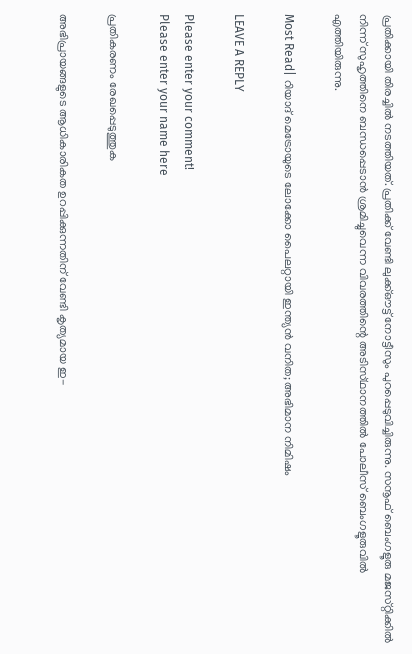പ്രതിക്കായി തിരച്ചിൽ നടത്തിയത്. പ്രതിക്ക് വേണ്ടി ലുക്ക്‌ഔട്ട് നോട്ടീസും പുറപ്പെടുവിച്ചിരുന്നു. സനൂഫ് ബെംഗളൂരു മജസ്‌റ്റിക്കിൽ നിന്ന് സുഹൃത്തിനെ ബന്ധപ്പെടാൻ ശ്രമിച്ചുവെന്ന വിവരത്തിന്റെ അടിസ്‌ഥാനത്തിൽ പോലീസ് ബെംഗളൂരുവിൽ എത്തിയിരുന്നു.

Most Read| റിയാദ് മെട്രോയുടെ ലോക്കോ പൈലറ്റായി ഇന്ത്യൻ വനിത; അഭിമാന നിമിഷം

LEAVE A REPLY

Please enter your comment!
Please enter your name here

പ്രതികരണം രേഖപ്പെടുത്തുക

അഭിപ്രായങ്ങളുടെ ആധികാരികത ഉറപ്പിക്കുന്നതിന് വേണ്ടി കൃത്യമായ ഇ-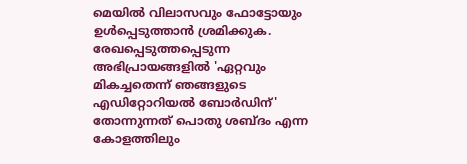മെയിൽ വിലാസവും ഫോട്ടോയും ഉൾപ്പെടുത്താൻ ശ്രമിക്കുക. രേഖപ്പെടുത്തപ്പെടുന്ന അഭിപ്രായങ്ങളിൽ 'ഏറ്റവും മികച്ചതെന്ന് ഞങ്ങളുടെ എഡിറ്റോറിയൽ ബോർഡിന്' തോന്നുന്നത് പൊതു ശബ്‌ദം എന്ന കോളത്തിലും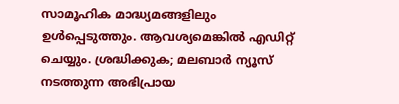സാമൂഹിക മാദ്ധ്യമങ്ങളിലും ഉൾപ്പെടുത്തും. ആവശ്യമെങ്കിൽ എഡിറ്റ് ചെയ്യും. ശ്രദ്ധിക്കുക; മലബാർ ന്യൂസ് നടത്തുന്ന അഭിപ്രായ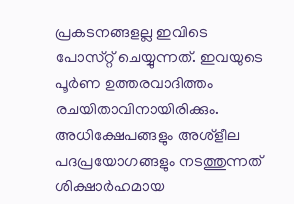പ്രകടനങ്ങളല്ല ഇവിടെ പോസ്‌റ്റ് ചെയ്യുന്നത്. ഇവയുടെ പൂർണ ഉത്തരവാദിത്തം രചയിതാവിനായിരിക്കും. അധിക്ഷേപങ്ങളും അശ്‌ളീല പദപ്രയോഗങ്ങളും നടത്തുന്നത് ശിക്ഷാർഹമായ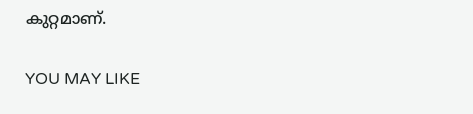കുറ്റമാണ്.

YOU MAY LIKE